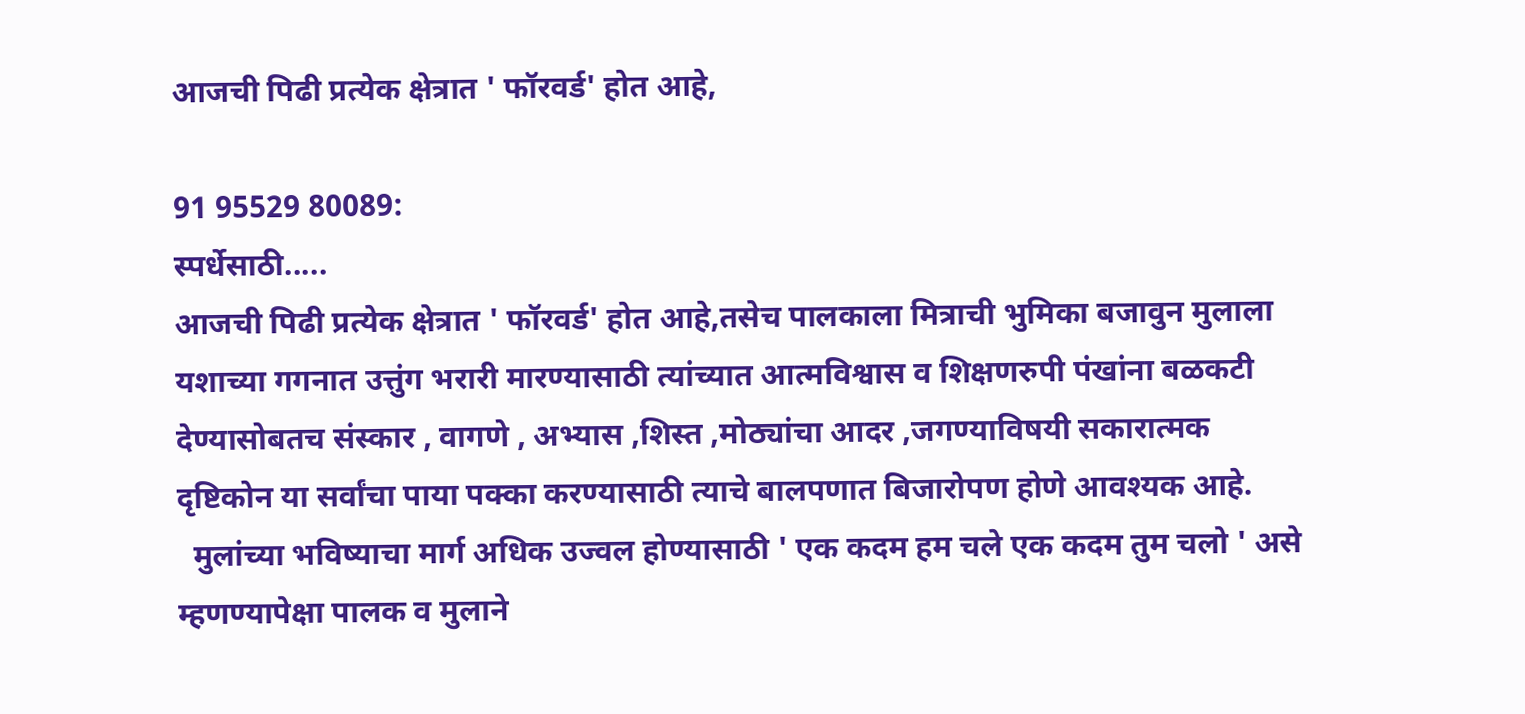आजची पिढी प्रत्येक क्षेत्रात ' फॉरवर्ड' होत आहे,

91 95529 80089:
स्पर्धेसाठी.....
आजची पिढी प्रत्येक क्षेत्रात ' फॉरवर्ड' होत आहे,तसेच पालकाला मित्राची भुमिका बजावुन मुलाला यशाच्या गगनात उत्तुंग भरारी मारण्यासाठी त्यांच्यात आत्मविश्वास व शिक्षणरुपी पंखांना बळकटी देण्यासोबतच संस्कार , वागणे , अभ्यास ,शिस्त ,मोठ्यांचा आदर ,जगण्याविषयी सकारात्मक दृष्टिकोन या सर्वांचा पाया पक्का करण्यासाठी त्याचे बालपणात बिजारोपण होणे आवश्यक आहे.
  मुलांच्या भविष्याचा मार्ग अधिक उज्वल होण्यासाठी ' एक कदम हम चले एक कदम तुम चलो ' असे म्हणण्यापेक्षा पालक व मुलाने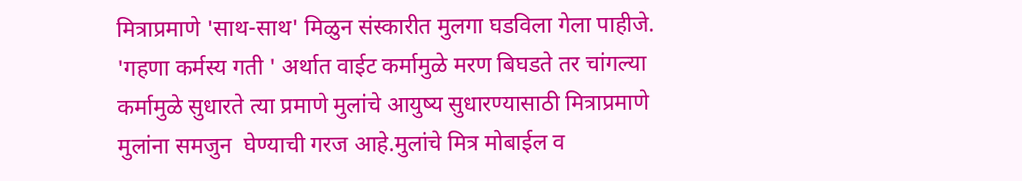मित्राप्रमाणे 'साथ-साथ' मिळुन संस्कारीत मुलगा घडविला गेला पाहीजे.
'गहणा कर्मस्य गती ' अर्थात वाईट कर्मामुळे मरण बिघडते तर चांगल्या कर्मामुळे सुधारते त्या प्रमाणे मुलांचे आयुष्य सुधारण्यासाठी मित्राप्रमाणे मुलांना समजुन  घेण्याची गरज आहे.मुलांचे मित्र मोबाईल व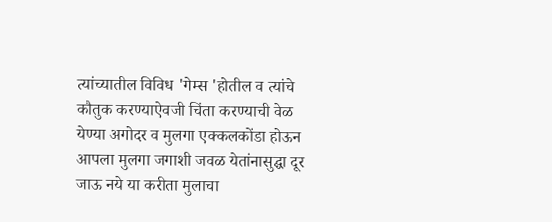त्यांच्यातील विविध 'गेम्स 'होतील व त्यांचे कौतुक करण्याऐवजी चिंता करण्याची वेळ येण्या अगोदर व मुलगा एक्कलकोंडा होऊन आपला मुलगा जगाशी जवळ येतांनासुद्घा दूर जाऊ नये या करीता मुलाचा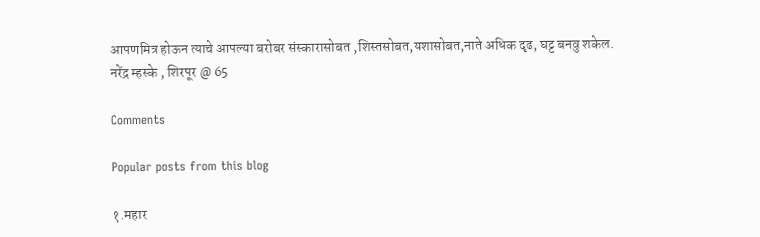आपणमित्र होऊन त्याचे आपल्या बरोबर संस्कारासोबत ,शिस्तसोबत,यशासोबत,नाते अधिक दृढ, घट्ट बनवु शकेल.
नरेंद्र म्हस्के , शिरपूर @ 65

Comments

Popular posts from this blog

१.महार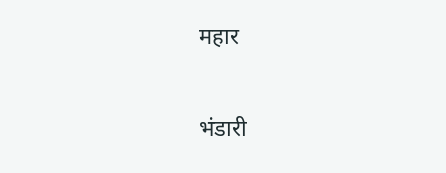महार

भंडारी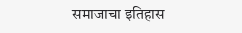समाजाचा इतिहास